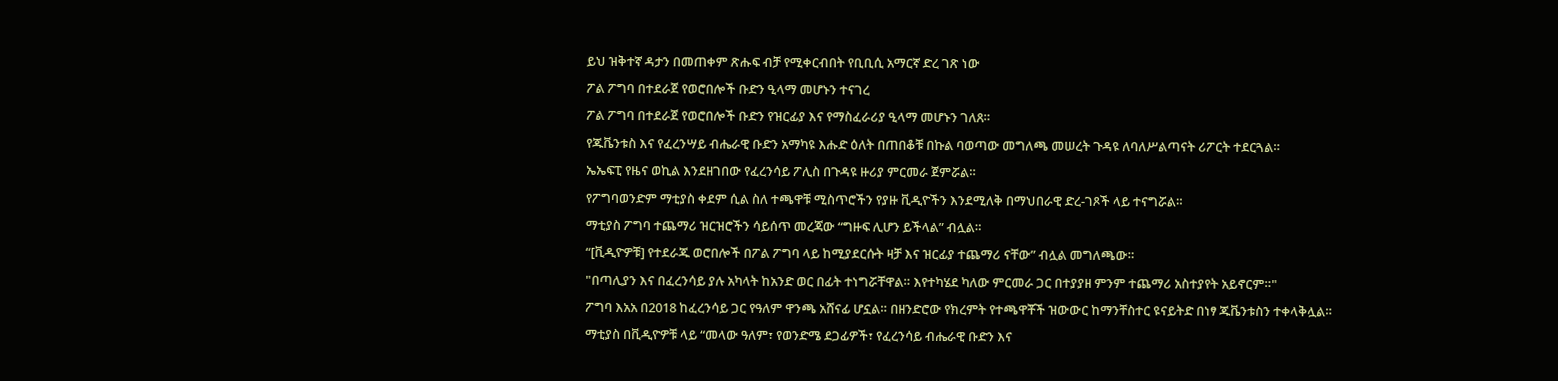ይህ ዝቅተኛ ዳታን በመጠቀም ጽሑፍ ብቻ የሚቀርብበት የቢቢሲ አማርኛ ድረ ገጽ ነው
ፖል ፖግባ በተደራጀ የወሮበሎች ቡድን ዒላማ መሆኑን ተናገረ
ፖል ፖግባ በተደራጀ የወሮበሎች ቡድን የዝርፊያ እና የማስፈራሪያ ዒላማ መሆኑን ገለጸ።
የጁቬንቱስ እና የፈረንሣይ ብሔራዊ ቡድን አማካዩ እሑድ ዕለት በጠበቆቹ በኩል ባወጣው መግለጫ መሠረት ጉዳዩ ለባለሥልጣናት ሪፖርት ተደርጓል።
ኤኤፍፒ የዜና ወኪል እንደዘገበው የፈረንሳይ ፖሊስ በጉዳዩ ዙሪያ ምርመራ ጀምሯል።
የፖግባወንድም ማቲያስ ቀደም ሲል ስለ ተጫዋቹ ሚስጥሮችን የያዙ ቪዲዮችን እንደሚለቅ በማህበራዊ ድረ-ገጾች ላይ ተናግሯል።
ማቲያስ ፖግባ ተጨማሪ ዝርዝሮችን ሳይሰጥ መረጃው “ግዙፍ ሊሆን ይችላል” ብሏል።
“[ቪዲዮዎቹ] የተደራጁ ወሮበሎች በፖል ፖግባ ላይ ከሚያደርሱት ዛቻ እና ዝርፊያ ተጨማሪ ናቸው” ብሏል መግለጫው።
"በጣሊያን እና በፈረንሳይ ያሉ አካላት ከአንድ ወር በፊት ተነግሯቸዋል። እየተካሄደ ካለው ምርመራ ጋር በተያያዘ ምንም ተጨማሪ አስተያየት አይኖርም።"
ፖግባ እአአ በ2018 ከፈረንሳይ ጋር የዓለም ዋንጫ አሸናፊ ሆኗል። በዘንድሮው የክረምት የተጫዋቾች ዝውውር ከማንቸስተር ዩናይትድ በነፃ ጁቬንቱስን ተቀላቅሏል።
ማቲያስ በቪዲዮዎቹ ላይ “መላው ዓለም፣ የወንድሜ ደጋፊዎች፣ የፈረንሳይ ብሔራዊ ቡድን እና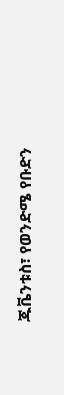ጁቬንቱስ፣ የወንድሜ የቡድን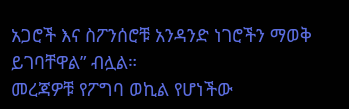አጋሮች እና ስፖንሰሮቹ አንዳንድ ነገሮችን ማወቅ ይገባቸዋል” ብሏል።
መረጃዎቹ የፖግባ ወኪል የሆነችው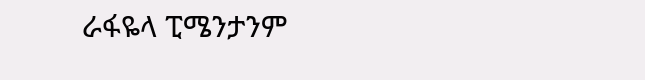ራፋዬላ ፒሜንታንም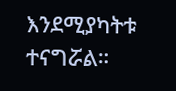እንደሚያካትቱ ተናግሯል።